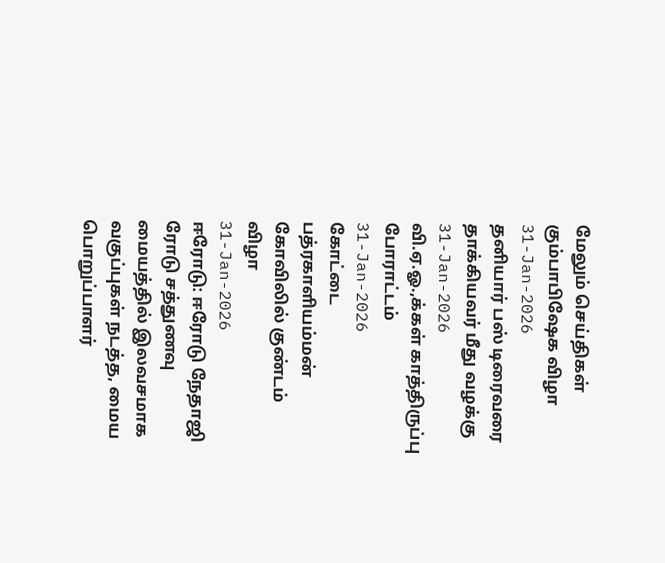மேலும் செய்திகள்
கும்பாபிஷேக விழா
31-Jan-2026
தனியார் பஸ் டிரைவரை தாக்கியவர் மீது வழக்கு
31-Jan-2026
வி.ஏ.ஓ.,க்கள் காத்திருப்பு போராட்டம்
31-Jan-2026
கோட்டை பத்ரகாளியம்மன் கோவிலில் குண்டம் விழா
31-Jan-2026
ஈரோடு: ஈரோடு நேதாஜி ரோடு சத்துணவு மையத்தில் இலவசமாக வகுப்புகள் நடத்த, மைய பொறுப்பாளர்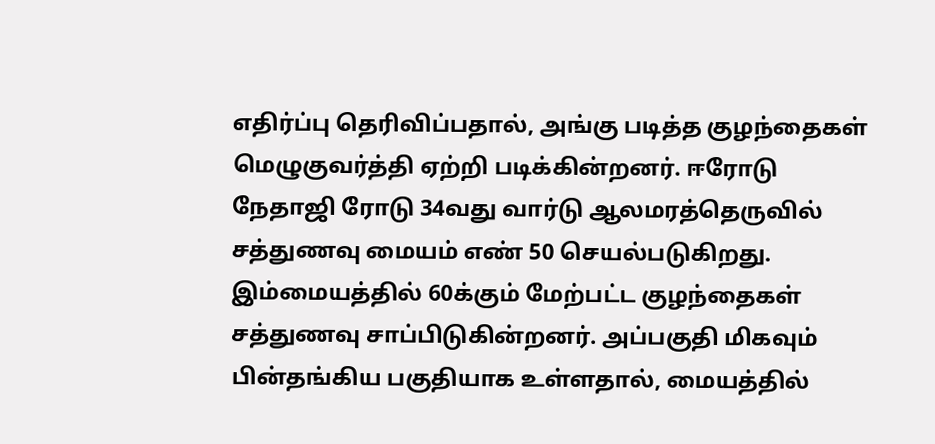எதிர்ப்பு தெரிவிப்பதால், அங்கு படித்த குழந்தைகள் மெழுகுவர்த்தி ஏற்றி படிக்கின்றனர். ஈரோடு நேதாஜி ரோடு 34வது வார்டு ஆலமரத்தெருவில் சத்துணவு மையம் எண் 50 செயல்படுகிறது. இம்மையத்தில் 60க்கும் மேற்பட்ட குழந்தைகள் சத்துணவு சாப்பிடுகின்றனர். அப்பகுதி மிகவும் பின்தங்கிய பகுதியாக உள்ளதால், மையத்தில்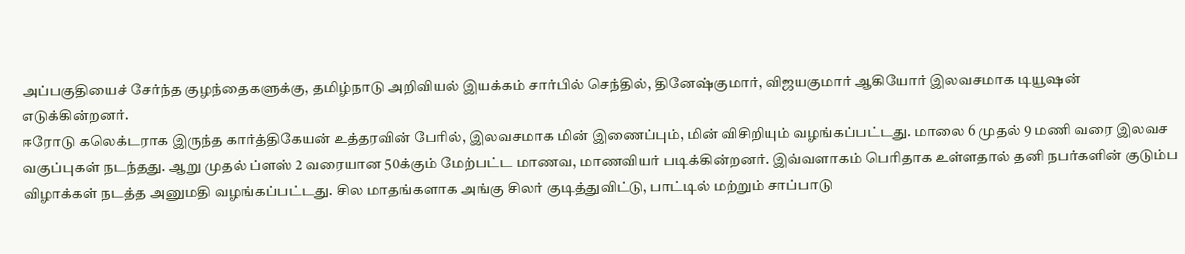அப்பகுதியைச் சேர்ந்த குழந்தைகளுக்கு, தமிழ்நாடு அறிவியல் இயக்கம் சார்பில் செந்தில், தினேஷ்குமார், விஜயகுமார் ஆகியோர் இலவசமாக டியூஷன் எடுக்கின்றனர்.
ஈரோடு கலெக்டராக இருந்த கார்த்திகேயன் உத்தரவின் பேரில், இலவசமாக மின் இணைப்பும், மின் விசிறியும் வழங்கப்பட்டது. மாலை 6 முதல் 9 மணி வரை இலவச வகுப்புகள் நடந்தது. ஆறு முதல் ப்ளஸ் 2 வரையான 50க்கும் மேற்பட்ட மாணவ, மாணவியர் படிக்கின்றனர். இவ்வளாகம் பெரிதாக உள்ளதால் தனி நபர்களின் குடும்ப விழாக்கள் நடத்த அனுமதி வழங்கப்பட்டது. சில மாதங்களாக அங்கு சிலர் குடித்துவிட்டு, பாட்டில் மற்றும் சாப்பாடு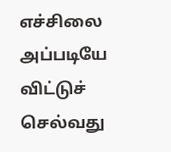எச்சிலை அப்படியே விட்டுச் செல்வது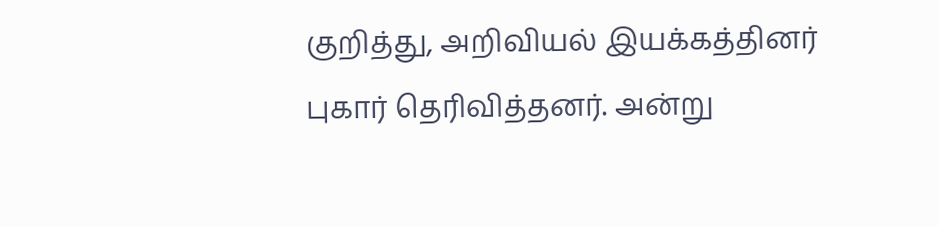குறித்து, அறிவியல் இயக்கத்தினர் புகார் தெரிவித்தனர். அன்று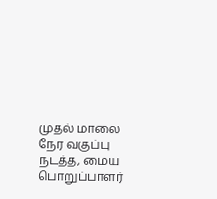முதல் மாலை நேர வகுப்பு நடத்த, மைய பொறுப்பாளர்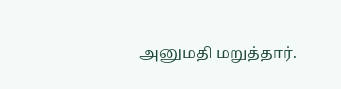அனுமதி மறுத்தார்.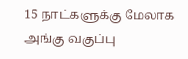15 நாட்களுக்கு மேலாக அங்கு வகுப்பு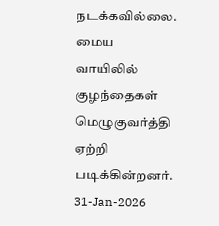நடக்கவில்லை. மைய வாயிலில் குழந்தைகள் மெழுகுவர்த்தி ஏற்றி படிக்கின்றனர்.
31-Jan-2026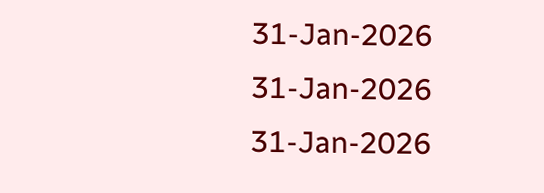31-Jan-2026
31-Jan-2026
31-Jan-2026